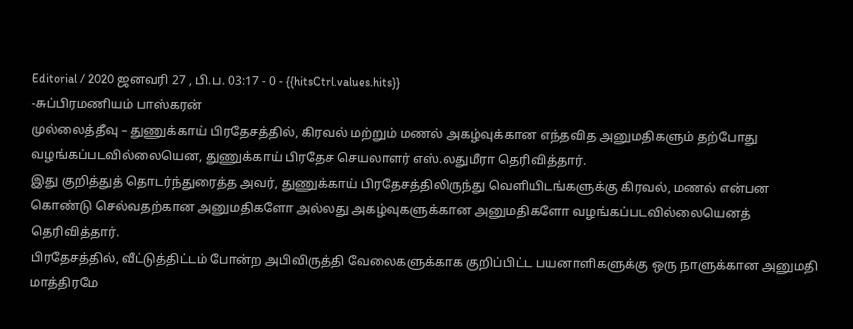Editorial / 2020 ஜனவரி 27 , பி.ப. 03:17 - 0 - {{hitsCtrl.values.hits}}
-சுப்பிரமணியம் பாஸ்கரன்
முல்லைத்தீவு – துணுக்காய் பிரதேசத்தில், கிரவல் மற்றும் மணல் அகழ்வுக்கான எந்தவித அனுமதிகளும் தற்போது வழங்கப்படவில்லையென, துணுக்காய் பிரதேச செயலாளர் எஸ்.லதுமீரா தெரிவித்தார்.
இது குறித்துத் தொடர்ந்துரைத்த அவர், துணுக்காய் பிரதேசத்திலிருந்து வெளியிடங்களுக்கு கிரவல், மணல் என்பன கொண்டு செல்வதற்கான அனுமதிகளோ அல்லது அகழ்வுகளுக்கான அனுமதிகளோ வழங்கப்படவில்லையெனத் தெரிவித்தார்.
பிரதேசத்தில், வீட்டுத்திட்டம் போன்ற அபிவிருத்தி வேலைகளுக்காக குறிப்பிட்ட பயனாளிகளுக்கு ஒரு நாளுக்கான அனுமதி மாத்திரமே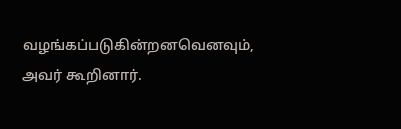வழங்கப்படுகின்றனவெனவும், அவர் கூறினார்.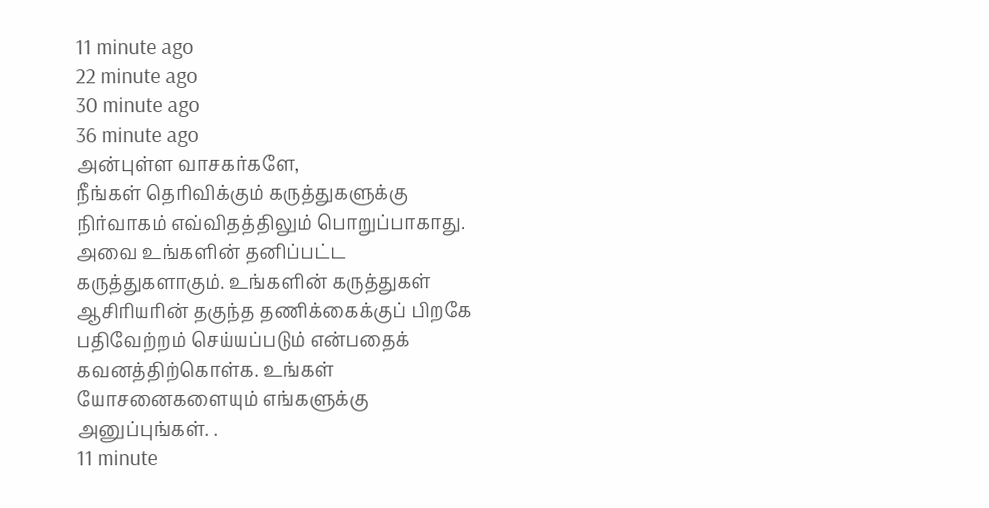11 minute ago
22 minute ago
30 minute ago
36 minute ago
அன்புள்ள வாசகர்களே,
நீங்கள் தெரிவிக்கும் கருத்துகளுக்கு நிர்வாகம் எவ்விதத்திலும் பொறுப்பாகாது. அவை உங்களின் தனிப்பட்ட கருத்துகளாகும். உங்களின் கருத்துகள் ஆசிரியரின் தகுந்த தணிக்கைக்குப் பிறகே பதிவேற்றம் செய்யப்படும் என்பதைக் கவனத்திற்கொள்க. உங்கள் யோசனைகளையும் எங்களுக்கு அனுப்புங்கள். .
11 minute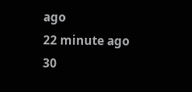ago
22 minute ago
30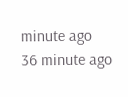minute ago
36 minute ago